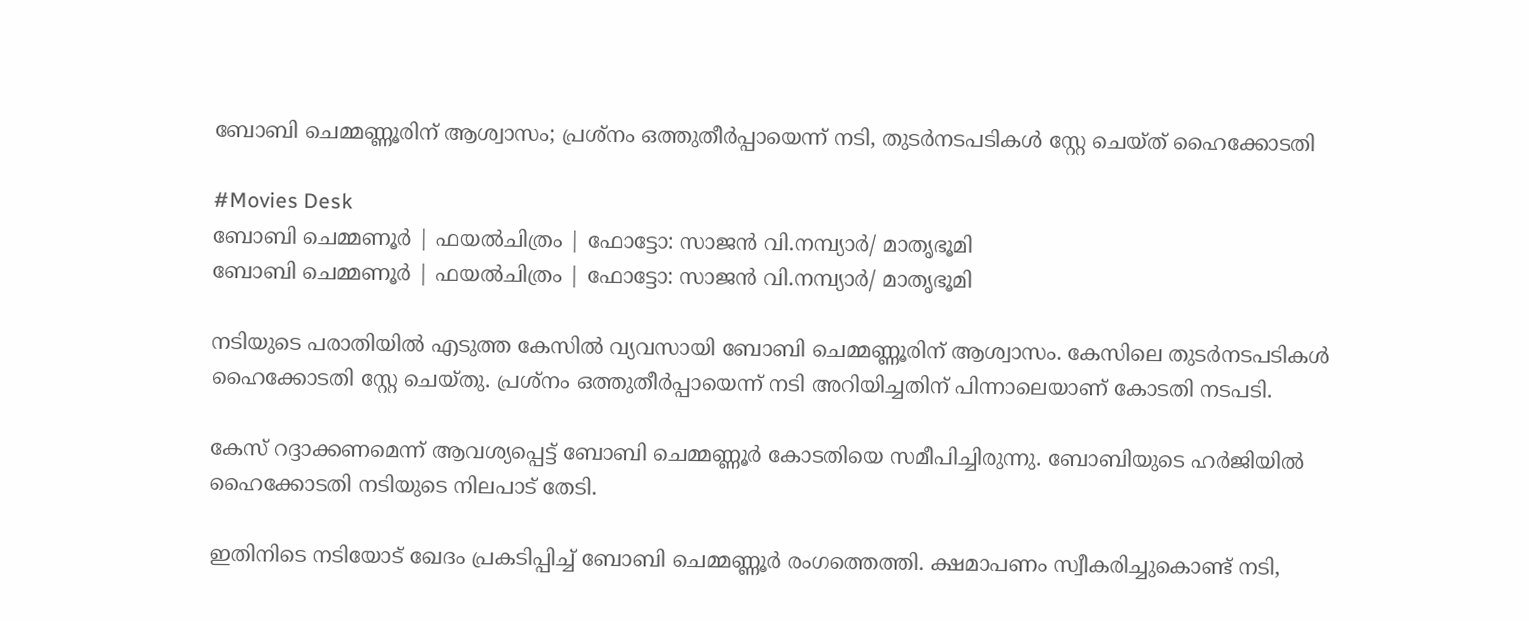ബോബി ചെമ്മണ്ണൂരിന് ആശ്വാസം; പ്രശ്നം ഒത്തുതീർപ്പായെന്ന് നടി, തുടർനടപടികൾ സ്റ്റേ ചെയ്ത് ഹൈക്കോടതി

#Movies Desk
ബോബി ചെമ്മണൂര്‍ | ഫയല്‍ചിത്രം | ഫോട്ടോ: സാജന്‍ വി.നമ്പ്യാര്‍/ മാതൃഭൂമി
ബോബി ചെമ്മണൂര്‍ | ഫയല്‍ചിത്രം | ഫോട്ടോ: സാജന്‍ വി.നമ്പ്യാര്‍/ മാതൃഭൂമി

നടിയുടെ പരാതിയിൽ എടുത്ത കേസിൽ വ്യവസായി ബോബി ചെമ്മണ്ണൂരിന് ആശ്വാസം. കേസിലെ തുടർനടപടികൾ ഹൈക്കോടതി സ്റ്റേ ചെയ്തു. പ്രശ്‌നം ഒത്തുതീർപ്പായെന്ന് നടി അറിയിച്ചതിന് പിന്നാലെയാണ് കോടതി നടപടി.

കേസ് റദ്ദാക്കണമെന്ന് ആവശ്യപ്പെട്ട് ബോബി ചെമ്മണ്ണൂർ കോടതിയെ സമീപിച്ചിരുന്നു. ബോബിയുടെ ഹർജിയിൽ ഹൈക്കോടതി നടിയുടെ നിലപാട് തേടി.

ഇതിനിടെ നടിയോട് ഖേദം പ്രകടിപ്പിച്ച് ബോബി ചെമ്മണ്ണൂർ രംഗത്തെത്തി. ക്ഷമാപണം സ്വീകരിച്ചുകൊണ്ട് നടി,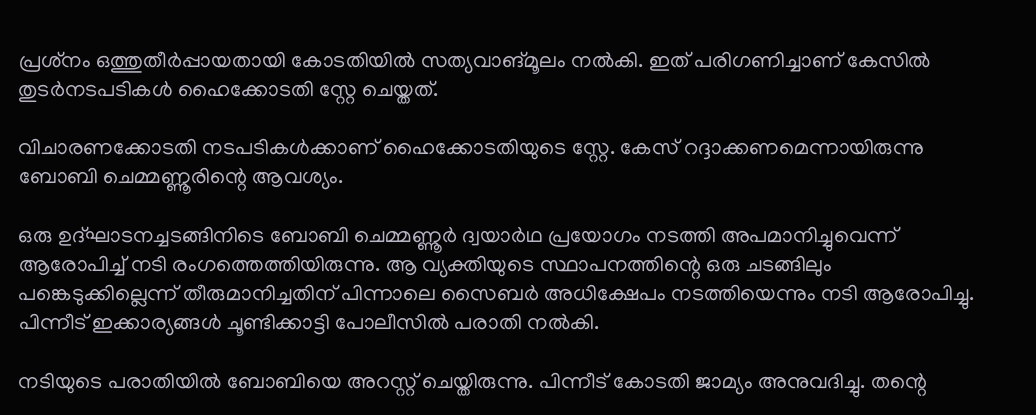പ്രശ്‌നം ഒത്തുതീർപ്പായതായി കോടതിയിൽ സത്യവാങ്മൂലം നൽകി. ഇത് പരിഗണിച്ചാണ് കേസിൽ തുടർനടപടികൾ ഹൈക്കോടതി സ്റ്റേ ചെയ്തത്.

വിചാരണക്കോടതി നടപടികൾക്കാണ് ഹൈക്കോടതിയുടെ സ്റ്റേ. കേസ് റദ്ദാക്കണമെന്നായിരുന്നു ബോബി ചെമ്മണ്ണൂരിന്റെ ആവശ്യം.

ഒരു ഉദ്ഘാടനച്ചടങ്ങിനിടെ ബോബി ചെമ്മണ്ണൂർ ദ്വയാർഥ പ്രയോഗം നടത്തി അപമാനിച്ചുവെന്ന് ആരോപിച്ച് നടി രംഗത്തെത്തിയിരുന്നു. ആ വ്യക്തിയുടെ സ്ഥാപനത്തിന്റെ ഒരു ചടങ്ങിലും പങ്കെടുക്കില്ലെന്ന് തീരുമാനിച്ചതിന് പിന്നാലെ സൈബർ അധിക്ഷേപം നടത്തിയെന്നും നടി ആരോപിച്ചു. പിന്നീട് ഇക്കാര്യങ്ങൾ ചൂണ്ടിക്കാട്ടി പോലീസിൽ പരാതി നൽകി.

നടിയുടെ പരാതിയിൽ ബോബിയെ അറസ്റ്റ് ചെയ്തിരുന്നു. പിന്നീട് കോടതി ജാമ്യം അനുവദിച്ചു. തന്റെ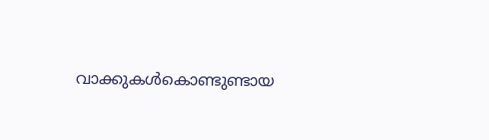വാക്കുകൾകൊണ്ടുണ്ടായ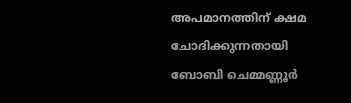അപമാനത്തിന് ക്ഷമ ചോദിക്കുന്നതായി ബോബി ചെമ്മണ്ണൂർ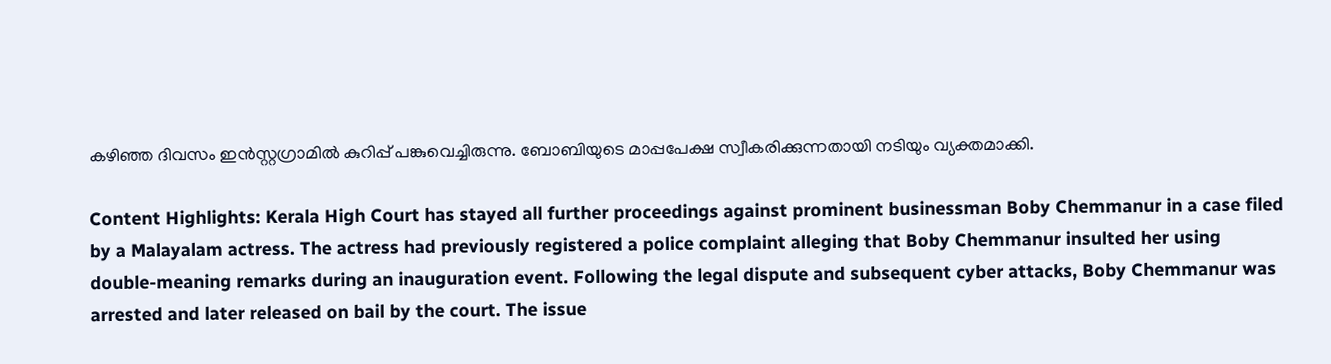കഴിഞ്ഞ ദിവസം ഇൻസ്റ്റഗ്രാമിൽ കുറിപ്പ് പങ്കുവെച്ചിരുന്നു. ബോബിയുടെ മാപ്പപേക്ഷ സ്വീകരിക്കുന്നതായി നടിയും വ്യക്തമാക്കി.

Content Highlights: Kerala High Court has stayed all further proceedings against prominent businessman Boby Chemmanur in a case filed by a Malayalam actress. The actress had previously registered a police complaint alleging that Boby Chemmanur insulted her using double-meaning remarks during an inauguration event. Following the legal dispute and subsequent cyber attacks, Boby Chemmanur was arrested and later released on bail by the court. The issue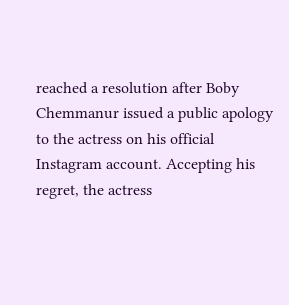reached a resolution after Boby Chemmanur issued a public apology to the actress on his official Instagram account. Accepting his regret, the actress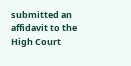submitted an affidavit to the High Court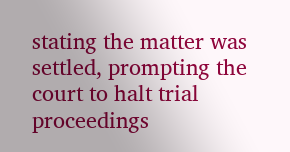stating the matter was settled, prompting the court to halt trial proceedings